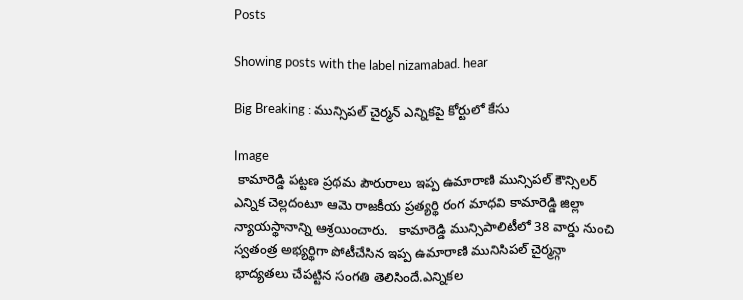Posts

Showing posts with the label nizamabad. hear

Big Breaking : మున్సిపల్ చైర్మన్ ఎన్నికపై కోర్టులో కేసు

Image
 కామారెడ్డి పట్టణ ప్రథమ పౌరురాలు ఇప్ప ఉమారాణి మున్సిపల్ కౌన్సిలర్ ఎన్నిక చెల్లదంటూ ఆమె రాజకీయ ప్రత్యర్థి రంగ మాధవి కామారెడ్డి జిల్లా న్యాయస్థానాన్ని ఆశ్రయించారు.   కామారెడ్డి మున్సిపాలిటీలో 38 వార్డు నుంచి స్వతంత్ర అభ్యర్థిగా పోటీచేసిన ఇప్ప ఉమారాణి మునిసిపల్ చైర్మన్గా భాద్యతలు చేపట్టిన సంగతి తెలిసిందే.ఎన్నికల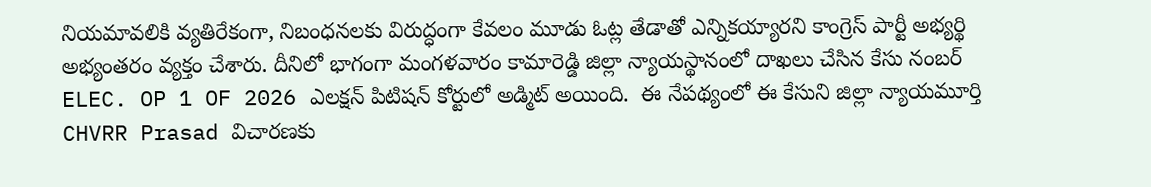నియమావలికి వ్యతిరేకంగా, నిబంధనలకు విరుద్ధంగా కేవలం మూడు ఓట్ల తేడాతో ఎన్నికయ్యారని కాంగ్రెస్ పార్టీ అభ్యర్థి అభ్యంతరం వ్యక్తం చేశారు. దీనిలో భాగంగా మంగళవారం కామారెడ్డి జిల్లా న్యాయస్థానంలో దాఖలు చేసిన కేసు నంబర్ ELEC. OP 1 OF 2026 ఎలక్షన్ పిటిషన్ కోర్టులో అడ్మిట్ అయింది.  ఈ నేపథ్యంలో ఈ కేసుని జిల్లా న్యాయమూర్తి CHVRR Prasad విచారణకు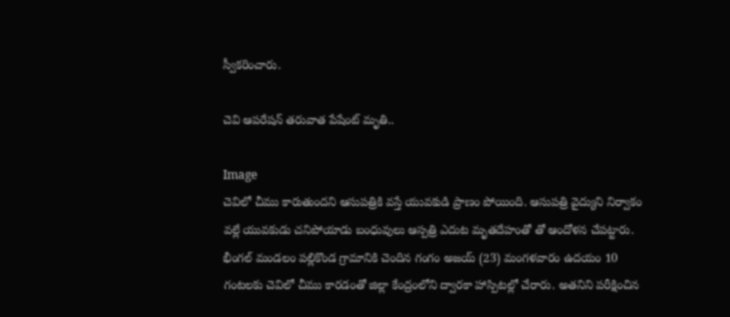స్వీకరించారు.

చెవి ఆపరేషన్ తరువాత పేషేంట్ మృతి..

Image
చెవిలో చీము కారుతుందని ఆసుపత్రికి వస్తే యువకుడి ప్రాణం పోయింది. ఆసుపత్రి వైద్యుని నిర్వాకం వల్లే యువకుడు చనిపోయాడు బంధువులు ఆస్పత్రి ఎదుట మృతదేహంతో తో ఆందోళన చేపట్టారు. భీంగల్ మండలం పల్లికొండ గ్రామానికి చెందిన గంగం అజయ్ (23) మంగళవారం ఉదయం 10 గంటలకు చెవిలో చీము కారడంతో జిల్లా కేంద్రంలోని ద్వారకా హాస్పిటల్లో చేరారు. అతనిని పరీక్షించిన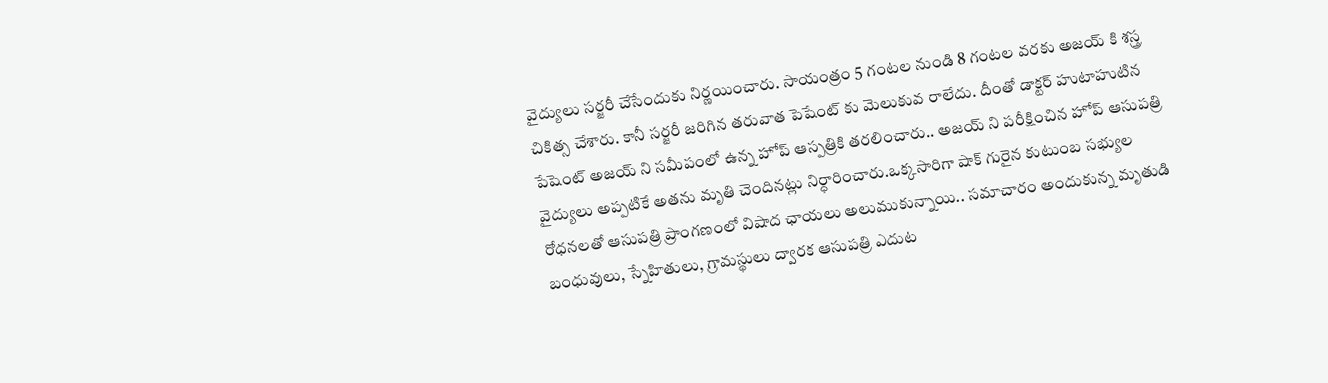వైద్యులు సర్జరీ చేసేందుకు నిర్ణయించారు. సాయంత్రం 5 గంటల నుండి 8 గంటల వరకు అజయ్ కి శస్త్ర చికిత్స చేశారు. కానీ సర్జరీ జరిగిన తరువాత పెషేంట్ కు మెలుకువ రాలేదు. దీంతో డాక్టర్ హుటాహుటిన పేషెంట్ అజయ్ ని సమీపంలో ఉన్న హోప్ ఆస్పత్రికి తరలించారు.. అజయ్ ని పరీక్షించిన హోప్ ఆసుపత్రి వైద్యులు అప్పటికే అతను మృతి చెందినట్లు నిర్ధారించారు.ఒక్కసారిగా షాక్ గురైన కుటుంబ సభ్యుల రోధనలతో ఆసుపత్రి ప్రాంగణంలో విషాద ఛాయలు అలుముకున్నాయి.. సమాచారం అందుకున్న మృతుడి బంధువులు, స్నేహితులు, గ్రామస్థులు ద్వారక ఆసుపత్రి ఎదుట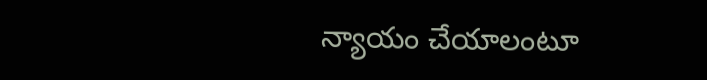న్యాయం చేయాలంటూ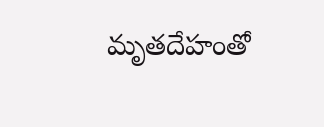మృతదేహంతో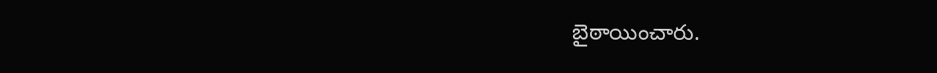బైఠాయించారు.